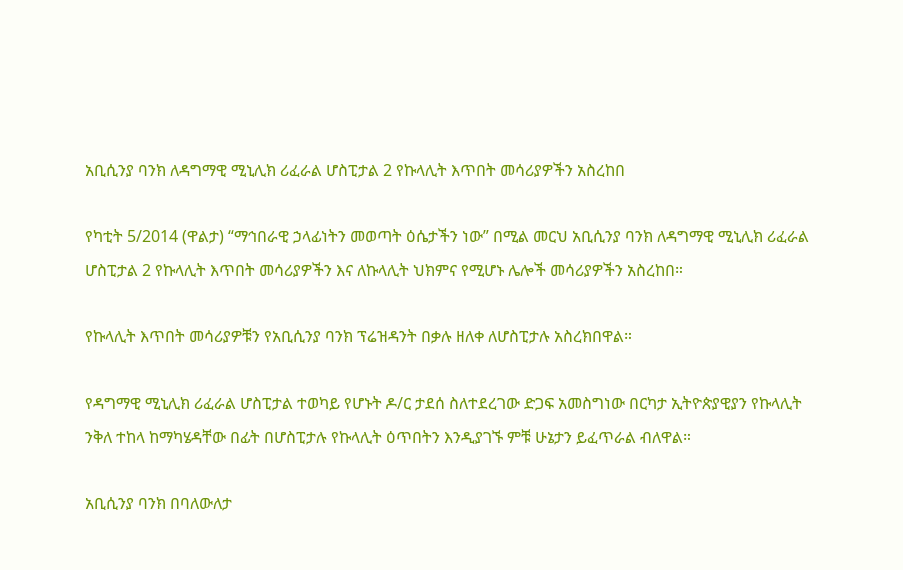አቢሲንያ ባንክ ለዳግማዊ ሚኒሊክ ሪፈራል ሆስፒታል 2 የኩላሊት እጥበት መሳሪያዎችን አስረከበ

የካቲት 5/2014 (ዋልታ) “ማኅበራዊ ኃላፊነትን መወጣት ዕሴታችን ነው” በሚል መርህ አቢሲንያ ባንክ ለዳግማዊ ሚኒሊክ ሪፈራል ሆስፒታል 2 የኩላሊት እጥበት መሳሪያዎችን እና ለኩላሊት ህክምና የሚሆኑ ሌሎች መሳሪያዎችን አስረከበ።

የኩላሊት እጥበት መሳሪያዎቹን የአቢሲንያ ባንክ ፕሬዝዳንት በቃሉ ዘለቀ ለሆስፒታሉ አስረክበዋል።

የዳግማዊ ሚኒሊክ ሪፈራል ሆስፒታል ተወካይ የሆኑት ዶ/ር ታደሰ ስለተደረገው ድጋፍ አመስግነው በርካታ ኢትዮጵያዊያን የኩላሊት ንቅለ ተከላ ከማካሄዳቸው በፊት በሆስፒታሉ የኩላሊት ዕጥበትን እንዲያገኙ ምቹ ሁኔታን ይፈጥራል ብለዋል።

አቢሲንያ ባንክ በባለውለታ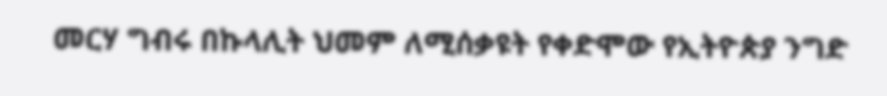መርሃ ግብሩ በኩላሊት ህመም ለሚሰቃዩት የቀድሞው የኢትዮጵያ ንግድ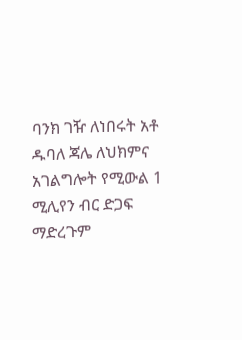ባንክ ገዥ ለነበሩት አቶ ዱባለ ጃሌ ለህክምና አገልግሎት የሚውል 1 ሚሊየን ብር ድጋፍ ማድረጉም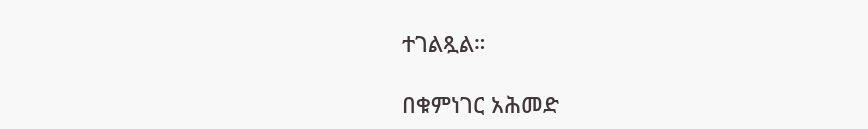ተገልጿል።

በቁምነገር አሕመድ